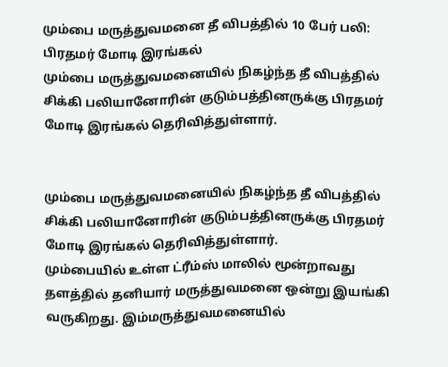மும்பை மருத்துவமனை தீ விபத்தில் 10 பேர் பலி: பிரதமர் மோடி இரங்கல்
மும்பை மருத்துவமனையில் நிகழ்ந்த தீ விபத்தில் சிக்கி பலியானோரின் குடும்பத்தினருக்கு பிரதமர் மோடி இரங்கல் தெரிவித்துள்ளார்.


மும்பை மருத்துவமனையில் நிகழ்ந்த தீ விபத்தில் சிக்கி பலியானோரின் குடும்பத்தினருக்கு பிரதமர் மோடி இரங்கல் தெரிவித்துள்ளார்.
மும்பையில் உள்ள ட்ரீம்ஸ் மாலில் மூன்றாவது தளத்தில் தனியார் மருத்துவமனை ஒன்று இயங்கி வருகிறது. இம்மருத்துவமனையில்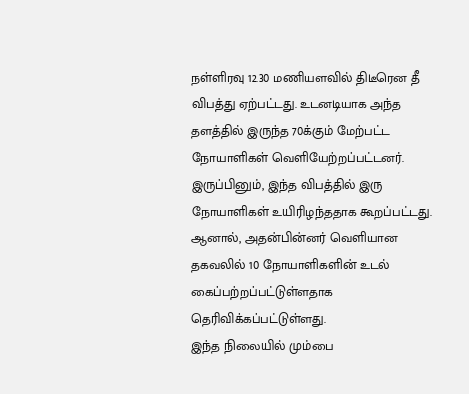நள்ளிரவு 12.30 மணியளவில் திடீரென தீ விபத்து ஏற்பட்டது. உடனடியாக அந்த தளத்தில் இருந்த 70க்கும் மேற்பட்ட நோயாளிகள் வெளியேற்றப்பட்டனர்.
இருப்பினும், இந்த விபத்தில் இரு நோயாளிகள் உயிரிழந்ததாக கூறப்பட்டது. ஆனால், அதன்பின்னர் வெளியான தகவலில் 10 நோயாளிகளின் உடல் கைப்பற்றப்பட்டுள்ளதாக தெரிவிக்கப்பட்டுள்ளது.
இந்த நிலையில் மும்பை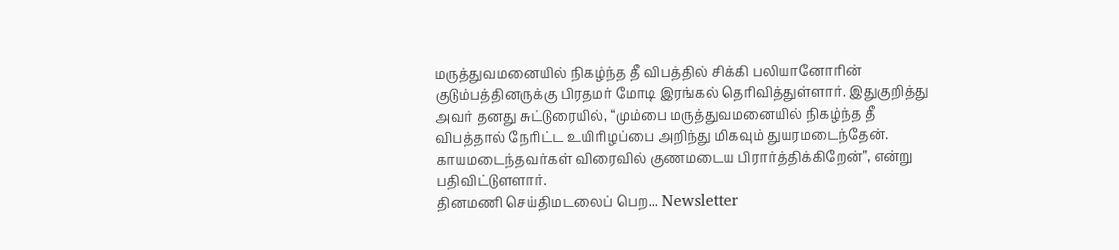மருத்துவமனையில் நிகழ்ந்த தீ விபத்தில் சிக்கி பலியானோரின் குடும்பத்தினருக்கு பிரதமர் மோடி இரங்கல் தெரிவித்துள்ளார். இதுகுறித்து அவர் தனது சுட்டுரையில், “மும்பை மருத்துவமனையில் நிகழ்ந்த தீ விபத்தால் நேரிட்ட உயிரிழப்பை அறிந்து மிகவும் துயரமடைந்தேன். காயமடைந்தவர்கள் விரைவில் குணமடைய பிரார்த்திக்கிறேன்”, என்று பதிவிட்டுளளார்.
தினமணி செய்திமடலைப் பெற... Newsletter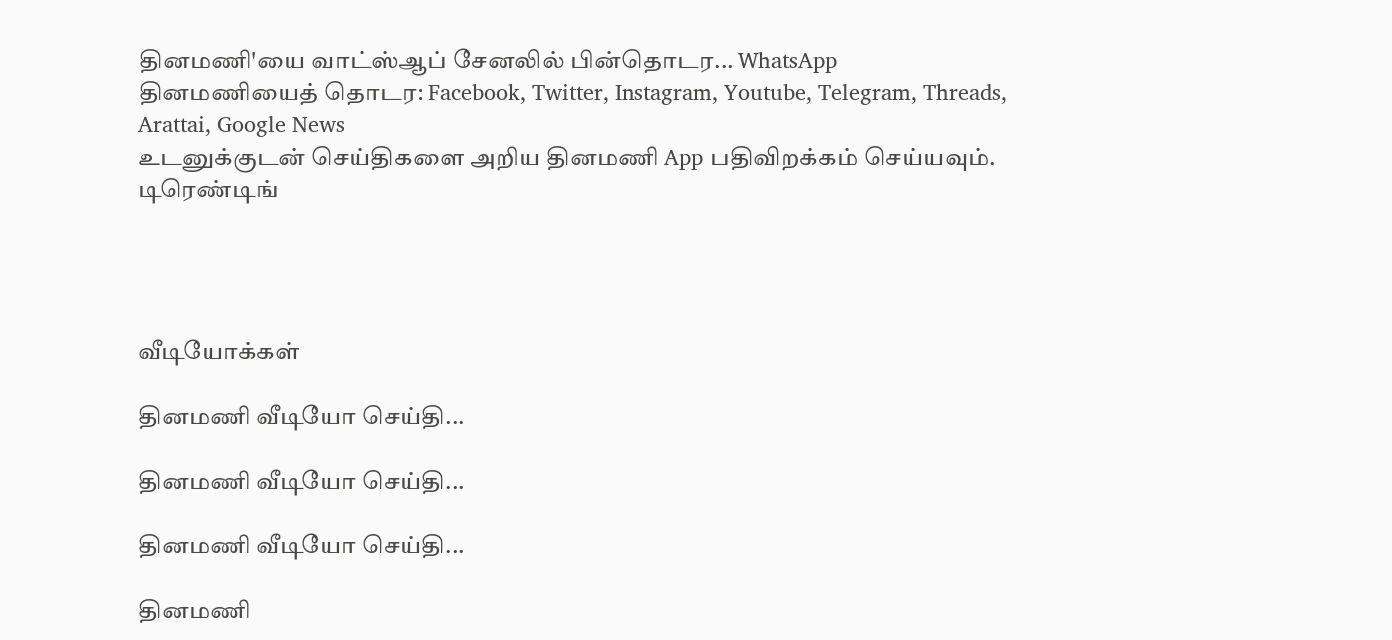தினமணி'யை வாட்ஸ்ஆப் சேனலில் பின்தொடர... WhatsApp
தினமணியைத் தொடர: Facebook, Twitter, Instagram, Youtube, Telegram, Threads, Arattai, Google News
உடனுக்குடன் செய்திகளை அறிய தினமணி App பதிவிறக்கம் செய்யவும்.
டிரெண்டிங்




வீடியோக்கள்

தினமணி வீடியோ செய்தி...

தினமணி வீடியோ செய்தி...

தினமணி வீடியோ செய்தி...

தினமணி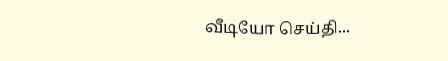வீடியோ செய்தி...